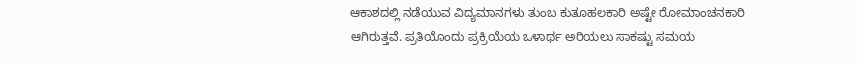ಆಕಾಶದಲ್ಲಿ ನಡೆಯುವ ವಿದ್ಯಮಾನಗಳು ತುಂಬ ಕುತೂಹಲಕಾರಿ ಅಷ್ಟೇ ರೋಮಾಂಚನಕಾರಿ ಆಗಿರುತ್ತವೆ. ಪ್ರತಿಯೊಂದು ಪ್ರಕ್ರಿಯೆಯ ಒಳಾರ್ಥ ಅರಿಯಲು ಸಾಕಷ್ಟು ಸಮಯ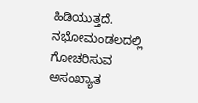ಹಿಡಿಯುತ್ತದೆ. ನಭೋಮಂಡಲದಲ್ಲಿ ಗೋಚರಿಸುವ ಅಸಂಖ್ಯಾತ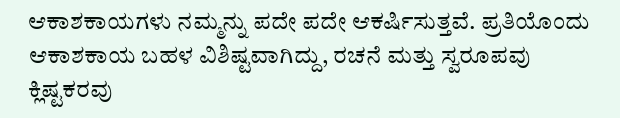ಆಕಾಶಕಾಯಗಳು ನಮ್ಮನ್ನು ಪದೇ ಪದೇ ಆಕರ್ಷಿಸುತ್ತವೆ. ಪ್ರತಿಯೊಂದು ಆಕಾಶಕಾಯ ಬಹಳ ವಿಶಿಷ್ಟವಾಗಿದ್ದು, ರಚನೆ ಮತ್ತು ಸ್ವರೂಪವು ಕ್ಲಿಷ್ಟಕರವು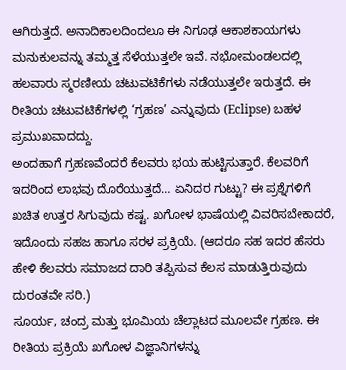ಆಗಿರುತ್ತದೆ. ಅನಾದಿಕಾಲದಿಂದಲೂ ಈ ನಿಗೂಢ ಆಕಾಶಕಾಯಗಳು ಮನುಕುಲವನ್ನು ತಮ್ಮತ್ತ ಸೆಳೆಯುತ್ತಲೇ ಇವೆ. ನಭೋಮಂಡಲದಲ್ಲಿ ಹಲವಾರು ಸ್ಮರಣೀಯ ಚಟುವಟಿಕೆಗಳು ನಡೆಯುತ್ತಲೇ ಇರುತ್ತದೆ. ಈ ರೀತಿಯ ಚಟುವಟಿಕೆಗಳಲ್ಲಿ ‘ಗ್ರಹಣ’ ಎನ್ನುವುದು (Eclipse) ಬಹಳ ಪ್ರಮುಖವಾದದ್ದು.
ಅಂದಹಾಗೆ ಗ್ರಹಣವೆಂದರೆ ಕೆಲವರು ಭಯ ಹುಟ್ಟಿಸುತ್ತಾರೆ. ಕೆಲವರಿಗೆ ಇದರಿಂದ ಲಾಭವು ದೊರೆಯುತ್ತದೆ… ಏನಿದರ ಗುಟ್ಟು? ಈ ಪ್ರಶ್ನೆಗಳಿಗೆ ಖಚಿತ ಉತ್ತರ ಸಿಗುವುದು ಕಷ್ಟ. ಖಗೋಳ ಭಾಷೆಯಲ್ಲಿ ವಿವರಿಸಬೇಕಾದರೆ, ಇದೊಂದು ಸಹಜ ಹಾಗೂ ಸರಳ ಪ್ರಕ್ರಿಯೆ. (ಆದರೂ ಸಹ ಇದರ ಹೆಸರು ಹೇಳಿ ಕೆಲವರು ಸಮಾಜದ ದಾರಿ ತಪ್ಪಿಸುವ ಕೆಲಸ ಮಾಡುತ್ತಿರುವುದು ದುರಂತವೇ ಸರಿ.)
ಸೂರ್ಯ, ಚಂದ್ರ ಮತ್ತು ಭೂಮಿಯ ಚೆಲ್ಲಾಟದ ಮೂಲವೇ ಗ್ರಹಣ. ಈ ರೀತಿಯ ಪ್ರಕ್ರಿಯೆ ಖಗೋಳ ವಿಜ್ಞಾನಿಗಳನ್ನು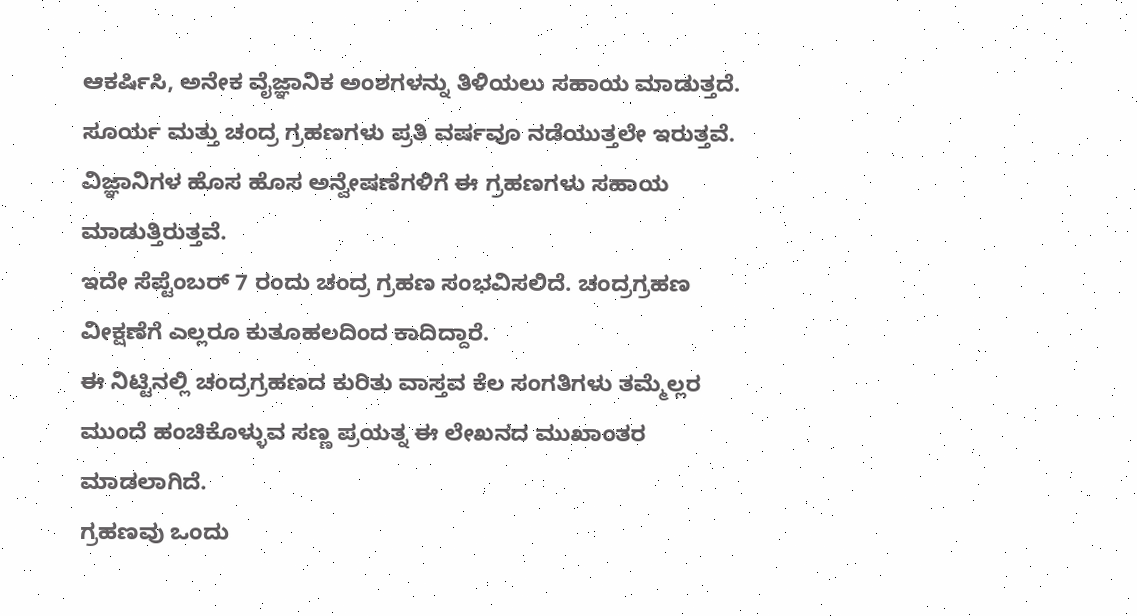ಆಕರ್ಷಿಸಿ, ಅನೇಕ ವೈಜ್ಞಾನಿಕ ಅಂಶಗಳನ್ನು ತಿಳಿಯಲು ಸಹಾಯ ಮಾಡುತ್ತದೆ. ಸೂರ್ಯ ಮತ್ತು ಚಂದ್ರ ಗ್ರಹಣಗಳು ಪ್ರತಿ ವರ್ಷವೂ ನಡೆಯುತ್ತಲೇ ಇರುತ್ತವೆ. ವಿಜ್ಞಾನಿಗಳ ಹೊಸ ಹೊಸ ಅನ್ವೇಷಣೆಗಳಿಗೆ ಈ ಗ್ರಹಣಗಳು ಸಹಾಯ ಮಾಡುತ್ತಿರುತ್ತವೆ.
ಇದೇ ಸೆಪ್ಟೆಂಬರ್ 7 ರಂದು ಚಂದ್ರ ಗ್ರಹಣ ಸಂಭವಿಸಲಿದೆ. ಚಂದ್ರಗ್ರಹಣ ವೀಕ್ಷಣೆಗೆ ಎಲ್ಲರೂ ಕುತೂಹಲದಿಂದ ಕಾದಿದ್ದಾರೆ.
ಈ ನಿಟ್ಟಿನಲ್ಲಿ ಚಂದ್ರಗ್ರಹಣದ ಕುರಿತು ವಾಸ್ತವ ಕೆಲ ಸಂಗತಿಗಳು ತಮ್ಮೆಲ್ಲರ ಮುಂದೆ ಹಂಚಿಕೊಳ್ಳುವ ಸಣ್ಣ ಪ್ರಯತ್ನ ಈ ಲೇಖನದ ಮುಖಾಂತರ ಮಾಡಲಾಗಿದೆ.
ಗ್ರಹಣವು ಒಂದು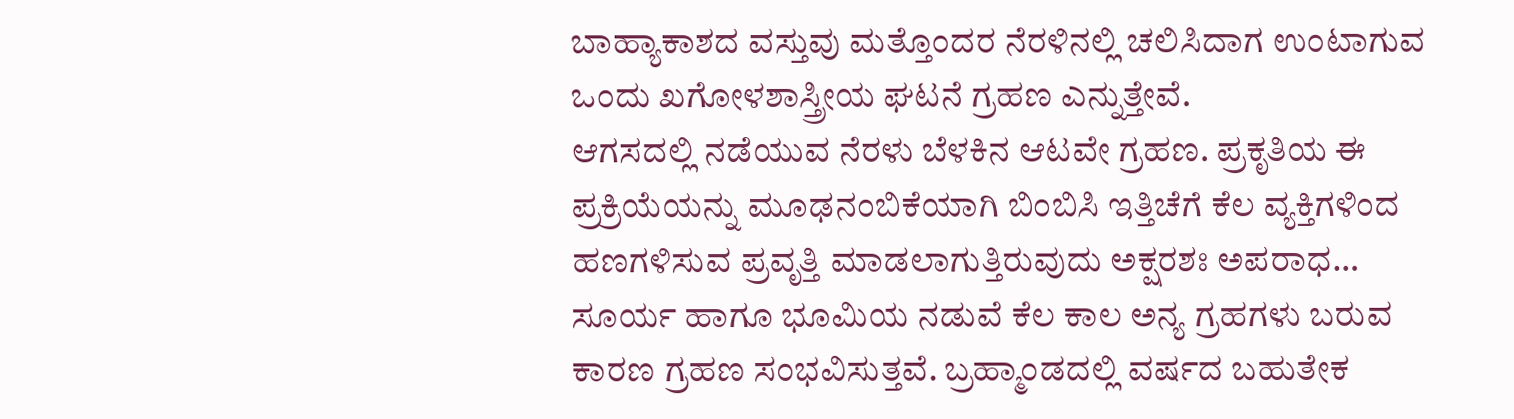ಬಾಹ್ಯಾಕಾಶದ ವಸ್ತುವು ಮತ್ತೊಂದರ ನೆರಳಿನಲ್ಲಿ ಚಲಿಸಿದಾಗ ಉಂಟಾಗುವ ಒಂದು ಖಗೋಳಶಾಸ್ತ್ರೀಯ ಘಟನೆ ಗ್ರಹಣ ಎನ್ನುತ್ತೇವೆ.
ಆಗಸದಲ್ಲಿ ನಡೆಯುವ ನೆರಳು ಬೆಳಕಿನ ಆಟವೇ ಗ್ರಹಣ. ಪ್ರಕೃತಿಯ ಈ ಪ್ರಕ್ರಿಯೆಯನ್ನು ಮೂಢನಂಬಿಕೆಯಾಗಿ ಬಿಂಬಿಸಿ ಇತ್ತಿಚೆಗೆ ಕೆಲ ವ್ಯಕ್ತಿಗಳಿಂದ ಹಣಗಳಿಸುವ ಪ್ರವೃತ್ತಿ ಮಾಡಲಾಗುತ್ತಿರುವುದು ಅಕ್ಷರಶಃ ಅಪರಾಧ…
ಸೂರ್ಯ ಹಾಗೂ ಭೂಮಿಯ ನಡುವೆ ಕೆಲ ಕಾಲ ಅನ್ಯ ಗ್ರಹಗಳು ಬರುವ ಕಾರಣ ಗ್ರಹಣ ಸಂಭವಿಸುತ್ತವೆ. ಬ್ರಹ್ಮಾಂಡದಲ್ಲಿ ವರ್ಷದ ಬಹುತೇಕ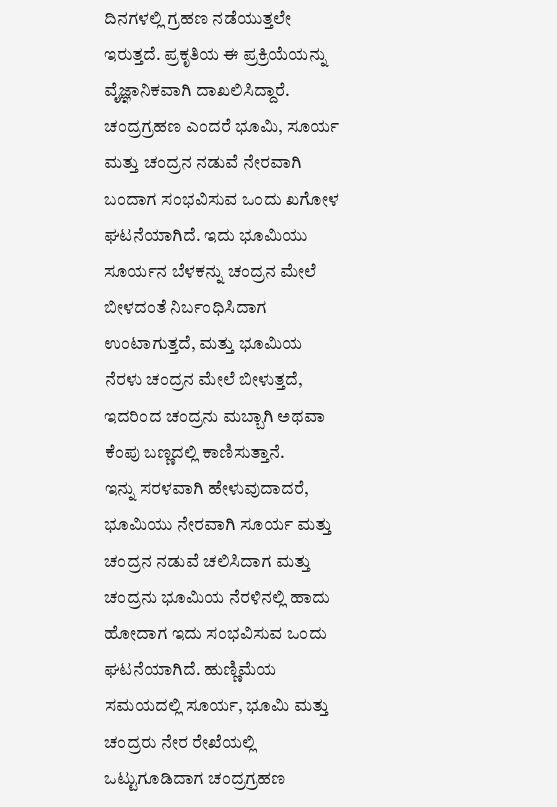ದಿನಗಳಲ್ಲಿ ಗ್ರಹಣ ನಡೆಯುತ್ತಲೇ ಇರುತ್ತದೆ. ಪ್ರಕೃತಿಯ ಈ ಪ್ರಕ್ರಿಯೆಯನ್ನು ವೈಜ್ಞಾನಿಕವಾಗಿ ದಾಖಲಿಸಿದ್ದಾರೆ.
ಚಂದ್ರಗ್ರಹಣ ಎಂದರೆ ಭೂಮಿ, ಸೂರ್ಯ ಮತ್ತು ಚಂದ್ರನ ನಡುವೆ ನೇರವಾಗಿ ಬಂದಾಗ ಸಂಭವಿಸುವ ಒಂದು ಖಗೋಳ ಘಟನೆಯಾಗಿದೆ. ಇದು ಭೂಮಿಯು ಸೂರ್ಯನ ಬೆಳಕನ್ನು ಚಂದ್ರನ ಮೇಲೆ ಬೀಳದಂತೆ ನಿರ್ಬಂಧಿಸಿದಾಗ ಉಂಟಾಗುತ್ತದೆ, ಮತ್ತು ಭೂಮಿಯ ನೆರಳು ಚಂದ್ರನ ಮೇಲೆ ಬೀಳುತ್ತದೆ, ಇದರಿಂದ ಚಂದ್ರನು ಮಬ್ಬಾಗಿ ಅಥವಾ ಕೆಂಪು ಬಣ್ಣದಲ್ಲಿ ಕಾಣಿಸುತ್ತಾನೆ.
ಇನ್ನು ಸರಳವಾಗಿ ಹೇಳುವುದಾದರೆ, ಭೂಮಿಯು ನೇರವಾಗಿ ಸೂರ್ಯ ಮತ್ತು ಚಂದ್ರನ ನಡುವೆ ಚಲಿಸಿದಾಗ ಮತ್ತು ಚಂದ್ರನು ಭೂಮಿಯ ನೆರಳಿನಲ್ಲಿ ಹಾದು ಹೋದಾಗ ಇದು ಸಂಭವಿಸುವ ಒಂದು ಘಟನೆಯಾಗಿದೆ. ಹುಣ್ಣಿಮೆಯ ಸಮಯದಲ್ಲಿ ಸೂರ್ಯ, ಭೂಮಿ ಮತ್ತು ಚಂದ್ರರು ನೇರ ರೇಖೆಯಲ್ಲಿ ಒಟ್ಟುಗೂಡಿದಾಗ ಚಂದ್ರಗ್ರಹಣ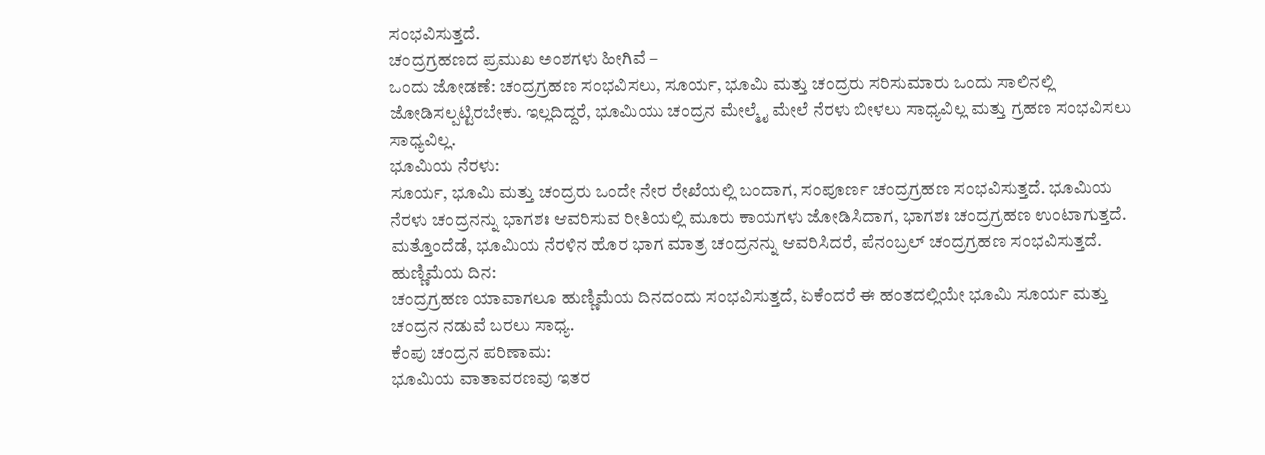ಸಂಭವಿಸುತ್ತದೆ.
ಚಂದ್ರಗ್ರಹಣದ ಪ್ರಮುಖ ಅಂಶಗಳು ಹೀಗಿವೆ –
ಒಂದು ಜೋಡಣೆ: ಚಂದ್ರಗ್ರಹಣ ಸಂಭವಿಸಲು, ಸೂರ್ಯ, ಭೂಮಿ ಮತ್ತು ಚಂದ್ರರು ಸರಿಸುಮಾರು ಒಂದು ಸಾಲಿನಲ್ಲಿ ಜೋಡಿಸಲ್ಪಟ್ಟಿರಬೇಕು. ಇಲ್ಲದಿದ್ದರೆ, ಭೂಮಿಯು ಚಂದ್ರನ ಮೇಲ್ಮೈ ಮೇಲೆ ನೆರಳು ಬೀಳಲು ಸಾಧ್ಯವಿಲ್ಲ ಮತ್ತು ಗ್ರಹಣ ಸಂಭವಿಸಲು ಸಾಧ್ಯವಿಲ್ಲ.
ಭೂಮಿಯ ನೆರಳು:
ಸೂರ್ಯ, ಭೂಮಿ ಮತ್ತು ಚಂದ್ರರು ಒಂದೇ ನೇರ ರೇಖೆಯಲ್ಲಿ ಬಂದಾಗ, ಸಂಪೂರ್ಣ ಚಂದ್ರಗ್ರಹಣ ಸಂಭವಿಸುತ್ತದೆ. ಭೂಮಿಯ ನೆರಳು ಚಂದ್ರನನ್ನು ಭಾಗಶಃ ಆವರಿಸುವ ರೀತಿಯಲ್ಲಿ ಮೂರು ಕಾಯಗಳು ಜೋಡಿಸಿದಾಗ, ಭಾಗಶಃ ಚಂದ್ರಗ್ರಹಣ ಉಂಟಾಗುತ್ತದೆ. ಮತ್ತೊಂದೆಡೆ, ಭೂಮಿಯ ನೆರಳಿನ ಹೊರ ಭಾಗ ಮಾತ್ರ ಚಂದ್ರನನ್ನು ಆವರಿಸಿದರೆ, ಪೆನಂಬ್ರಲ್ ಚಂದ್ರಗ್ರಹಣ ಸಂಭವಿಸುತ್ತದೆ.
ಹುಣ್ಣಿಮೆಯ ದಿನ:
ಚಂದ್ರಗ್ರಹಣ ಯಾವಾಗಲೂ ಹುಣ್ಣಿಮೆಯ ದಿನದಂದು ಸಂಭವಿಸುತ್ತದೆ, ಏಕೆಂದರೆ ಈ ಹಂತದಲ್ಲಿಯೇ ಭೂಮಿ ಸೂರ್ಯ ಮತ್ತು ಚಂದ್ರನ ನಡುವೆ ಬರಲು ಸಾಧ್ಯ.
ಕೆಂಪು ಚಂದ್ರನ ಪರಿಣಾಮ:
ಭೂಮಿಯ ವಾತಾವರಣವು ಇತರ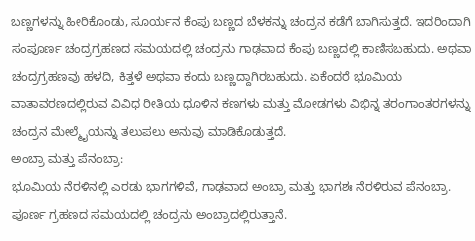ಬಣ್ಣಗಳನ್ನು ಹೀರಿಕೊಂಡು, ಸೂರ್ಯನ ಕೆಂಪು ಬಣ್ಣದ ಬೆಳಕನ್ನು ಚಂದ್ರನ ಕಡೆಗೆ ಬಾಗಿಸುತ್ತದೆ. ಇದರಿಂದಾಗಿ ಸಂಪೂರ್ಣ ಚಂದ್ರಗ್ರಹಣದ ಸಮಯದಲ್ಲಿ ಚಂದ್ರನು ಗಾಢವಾದ ಕೆಂಪು ಬಣ್ಣದಲ್ಲಿ ಕಾಣಿಸಬಹುದು. ಅಥವಾ ಚಂದ್ರಗ್ರಹಣವು ಹಳದಿ, ಕಿತ್ತಳೆ ಅಥವಾ ಕಂದು ಬಣ್ಣದ್ದಾಗಿರಬಹುದು. ಏಕೆಂದರೆ ಭೂಮಿಯ ವಾತಾವರಣದಲ್ಲಿರುವ ವಿವಿಧ ರೀತಿಯ ಧೂಳಿನ ಕಣಗಳು ಮತ್ತು ಮೋಡಗಳು ವಿಭಿನ್ನ ತರಂಗಾಂತರಗಳನ್ನು ಚಂದ್ರನ ಮೇಲ್ಮೈಯನ್ನು ತಲುಪಲು ಅನುವು ಮಾಡಿಕೊಡುತ್ತದೆ.
ಅಂಬ್ರಾ ಮತ್ತು ಪೆನಂಬ್ರಾ:
ಭೂಮಿಯ ನೆರಳಿನಲ್ಲಿ ಎರಡು ಭಾಗಗಳಿವೆ, ಗಾಢವಾದ ಅಂಬ್ರಾ ಮತ್ತು ಭಾಗಶಃ ನೆರಳಿರುವ ಪೆನಂಬ್ರಾ. ಪೂರ್ಣ ಗ್ರಹಣದ ಸಮಯದಲ್ಲಿ ಚಂದ್ರನು ಅಂಬ್ರಾದಲ್ಲಿರುತ್ತಾನೆ.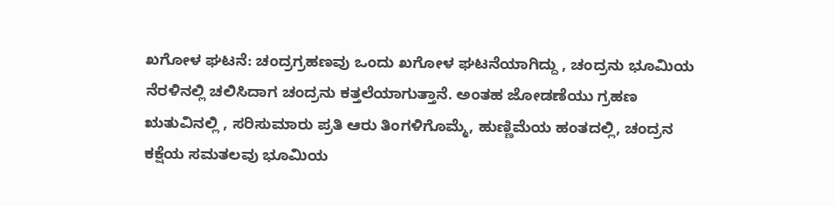ಖಗೋಳ ಘಟನೆ: ಚಂದ್ರಗ್ರಹಣವು ಒಂದು ಖಗೋಳ ಘಟನೆಯಾಗಿದ್ದು , ಚಂದ್ರನು ಭೂಮಿಯ ನೆರಳಿನಲ್ಲಿ ಚಲಿಸಿದಾಗ ಚಂದ್ರನು ಕತ್ತಲೆಯಾಗುತ್ತಾನೆ. ಅಂತಹ ಜೋಡಣೆಯು ಗ್ರಹಣ ಋತುವಿನಲ್ಲಿ , ಸರಿಸುಮಾರು ಪ್ರತಿ ಆರು ತಿಂಗಳಿಗೊಮ್ಮೆ, ಹುಣ್ಣಿಮೆಯ ಹಂತದಲ್ಲಿ, ಚಂದ್ರನ ಕಕ್ಷೆಯ ಸಮತಲವು ಭೂಮಿಯ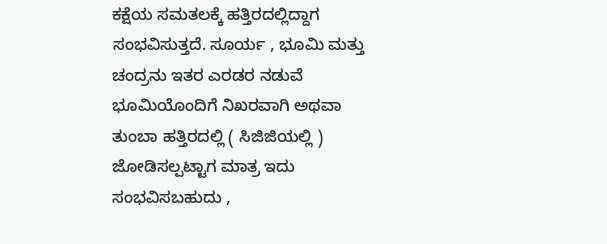ಕಕ್ಷೆಯ ಸಮತಲಕ್ಕೆ ಹತ್ತಿರದಲ್ಲಿದ್ದಾಗ ಸಂಭವಿಸುತ್ತದೆ. ಸೂರ್ಯ , ಭೂಮಿ ಮತ್ತು ಚಂದ್ರನು ಇತರ ಎರಡರ ನಡುವೆ ಭೂಮಿಯೊಂದಿಗೆ ನಿಖರವಾಗಿ ಅಥವಾ ತುಂಬಾ ಹತ್ತಿರದಲ್ಲಿ ( ಸಿಜಿಜಿಯಲ್ಲಿ ) ಜೋಡಿಸಲ್ಪಟ್ಟಾಗ ಮಾತ್ರ ಇದು ಸಂಭವಿಸಬಹುದು ,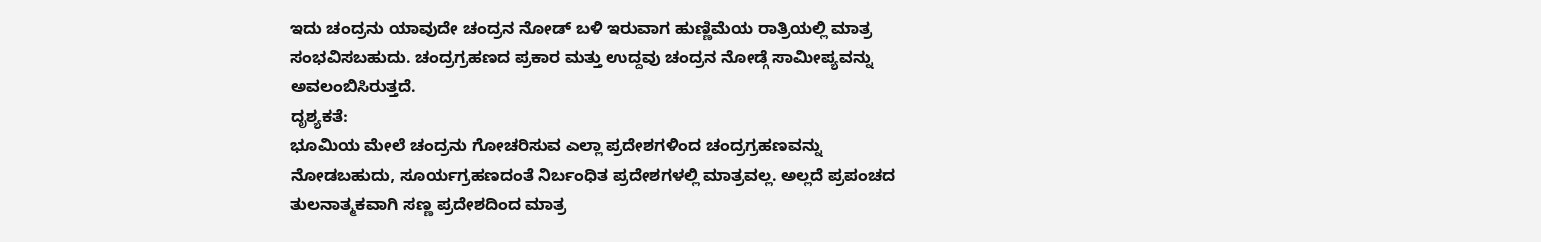ಇದು ಚಂದ್ರನು ಯಾವುದೇ ಚಂದ್ರನ ನೋಡ್ ಬಳಿ ಇರುವಾಗ ಹುಣ್ಣಿಮೆಯ ರಾತ್ರಿಯಲ್ಲಿ ಮಾತ್ರ ಸಂಭವಿಸಬಹುದು. ಚಂದ್ರಗ್ರಹಣದ ಪ್ರಕಾರ ಮತ್ತು ಉದ್ದವು ಚಂದ್ರನ ನೋಡ್ಗೆ ಸಾಮೀಪ್ಯವನ್ನು ಅವಲಂಬಿಸಿರುತ್ತದೆ.
ದೃಶ್ಯಕತೆ:
ಭೂಮಿಯ ಮೇಲೆ ಚಂದ್ರನು ಗೋಚರಿಸುವ ಎಲ್ಲಾ ಪ್ರದೇಶಗಳಿಂದ ಚಂದ್ರಗ್ರಹಣವನ್ನು ನೋಡಬಹುದು, ಸೂರ್ಯಗ್ರಹಣದಂತೆ ನಿರ್ಬಂಧಿತ ಪ್ರದೇಶಗಳಲ್ಲಿ ಮಾತ್ರವಲ್ಲ. ಅಲ್ಲದೆ ಪ್ರಪಂಚದ ತುಲನಾತ್ಮಕವಾಗಿ ಸಣ್ಣ ಪ್ರದೇಶದಿಂದ ಮಾತ್ರ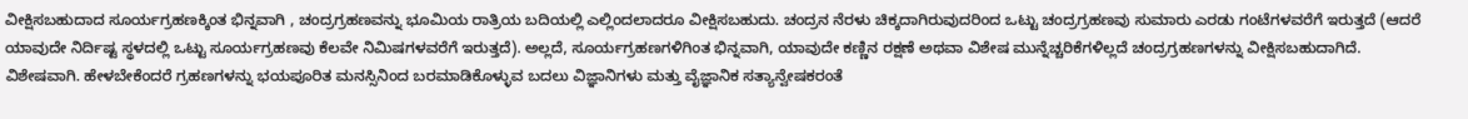ವೀಕ್ಷಿಸಬಹುದಾದ ಸೂರ್ಯಗ್ರಹಣಕ್ಕಿಂತ ಭಿನ್ನವಾಗಿ , ಚಂದ್ರಗ್ರಹಣವನ್ನು ಭೂಮಿಯ ರಾತ್ರಿಯ ಬದಿಯಲ್ಲಿ ಎಲ್ಲಿಂದಲಾದರೂ ವೀಕ್ಷಿಸಬಹುದು. ಚಂದ್ರನ ನೆರಳು ಚಿಕ್ಕದಾಗಿರುವುದರಿಂದ ಒಟ್ಟು ಚಂದ್ರಗ್ರಹಣವು ಸುಮಾರು ಎರಡು ಗಂಟೆಗಳವರೆಗೆ ಇರುತ್ತದೆ (ಆದರೆ ಯಾವುದೇ ನಿರ್ದಿಷ್ಟ ಸ್ಥಳದಲ್ಲಿ ಒಟ್ಟು ಸೂರ್ಯಗ್ರಹಣವು ಕೆಲವೇ ನಿಮಿಷಗಳವರೆಗೆ ಇರುತ್ತದೆ). ಅಲ್ಲದೆ, ಸೂರ್ಯಗ್ರಹಣಗಳಿಗಿಂತ ಭಿನ್ನವಾಗಿ, ಯಾವುದೇ ಕಣ್ಣಿನ ರಕ್ಷಣೆ ಅಥವಾ ವಿಶೇಷ ಮುನ್ನೆಚ್ಚರಿಕೆಗಳಿಲ್ಲದೆ ಚಂದ್ರಗ್ರಹಣಗಳನ್ನು ವೀಕ್ಷಿಸಬಹುದಾಗಿದೆ. ವಿಶೇಷವಾಗಿ. ಹೇಳಬೇಕೆಂದರೆ ಗ್ರಹಣಗಳನ್ನು ಭಯಪೂರಿತ ಮನಸ್ಸಿನಿಂದ ಬರಮಾಡಿಕೊಳ್ಳುವ ಬದಲು ವಿಜ್ಞಾನಿಗಳು ಮತ್ತು ವೈಜ್ಞಾನಿಕ ಸತ್ಯಾನ್ವೇಷಕರಂತೆ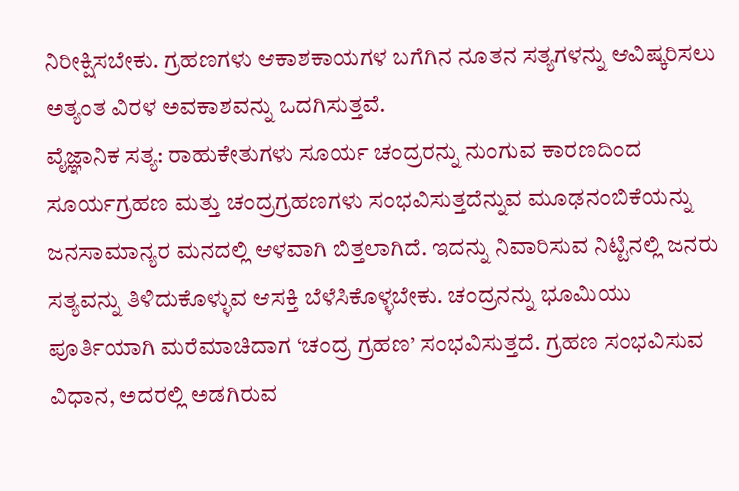ನಿರೀಕ್ಷಿಸಬೇಕು. ಗ್ರಹಣಗಳು ಆಕಾಶಕಾಯಗಳ ಬಗೆಗಿನ ನೂತನ ಸತ್ಯಗಳನ್ನು ಆವಿಷ್ಕರಿಸಲು ಅತ್ಯಂತ ವಿರಳ ಅವಕಾಶವನ್ನು ಒದಗಿಸುತ್ತವೆ.
ವೈಜ್ಞಾನಿಕ ಸತ್ಯ: ರಾಹುಕೇತುಗಳು ಸೂರ್ಯ ಚಂದ್ರರನ್ನು ನುಂಗುವ ಕಾರಣದಿಂದ ಸೂರ್ಯಗ್ರಹಣ ಮತ್ತು ಚಂದ್ರಗ್ರಹಣಗಳು ಸಂಭವಿಸುತ್ತದೆನ್ನುವ ಮೂಢನಂಬಿಕೆಯನ್ನು ಜನಸಾಮಾನ್ಯರ ಮನದಲ್ಲಿ ಆಳವಾಗಿ ಬಿತ್ತಲಾಗಿದೆ. ಇದನ್ನು ನಿವಾರಿಸುವ ನಿಟ್ಟಿನಲ್ಲಿ ಜನರು ಸತ್ಯವನ್ನು ತಿಳಿದುಕೊಳ್ಳುವ ಆಸಕ್ತಿ ಬೆಳೆಸಿಕೊಳ್ಳಬೇಕು. ಚಂದ್ರನನ್ನು ಭೂಮಿಯು ಪೂರ್ತಿಯಾಗಿ ಮರೆಮಾಚಿದಾಗ ‘ಚಂದ್ರ ಗ್ರಹಣ’ ಸಂಭವಿಸುತ್ತದೆ. ಗ್ರಹಣ ಸಂಭವಿಸುವ ವಿಧಾನ, ಅದರಲ್ಲಿ ಅಡಗಿರುವ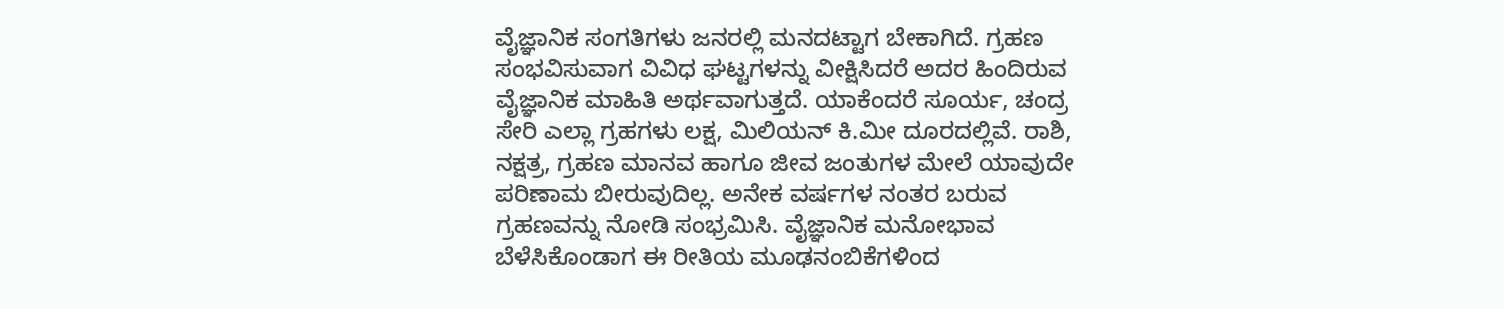ವೈಜ್ಞಾನಿಕ ಸಂಗತಿಗಳು ಜನರಲ್ಲಿ ಮನದಟ್ಟಾಗ ಬೇಕಾಗಿದೆ. ಗ್ರಹಣ ಸಂಭವಿಸುವಾಗ ವಿವಿಧ ಘಟ್ಟಗಳನ್ನು ವೀಕ್ಷಿಸಿದರೆ ಅದರ ಹಿಂದಿರುವ ವೈಜ್ಞಾನಿಕ ಮಾಹಿತಿ ಅರ್ಥವಾಗುತ್ತದೆ. ಯಾಕೆಂದರೆ ಸೂರ್ಯ, ಚಂದ್ರ ಸೇರಿ ಎಲ್ಲಾ ಗ್ರಹಗಳು ಲಕ್ಷ, ಮಿಲಿಯನ್ ಕಿ.ಮೀ ದೂರದಲ್ಲಿವೆ. ರಾಶಿ, ನಕ್ಷತ್ರ, ಗ್ರಹಣ ಮಾನವ ಹಾಗೂ ಜೀವ ಜಂತುಗಳ ಮೇಲೆ ಯಾವುದೇ ಪರಿಣಾಮ ಬೀರುವುದಿಲ್ಲ. ಅನೇಕ ವರ್ಷಗಳ ನಂತರ ಬರುವ ಗ್ರಹಣವನ್ನು ನೋಡಿ ಸಂಭ್ರಮಿಸಿ. ವೈಜ್ಞಾನಿಕ ಮನೋಭಾವ ಬೆಳೆಸಿಕೊಂಡಾಗ ಈ ರೀತಿಯ ಮೂಢನಂಬಿಕೆಗಳಿಂದ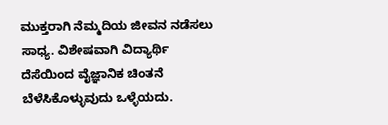ಮುಕ್ತರಾಗಿ ನೆಮ್ಮದಿಯ ಜೀವನ ನಡೆಸಲು ಸಾಧ್ಯ. ವಿಶೇಷವಾಗಿ ವಿದ್ಯಾರ್ಥಿ ದೆಸೆಯಿಂದ ವೈಜ್ಞಾನಿಕ ಚಿಂತನೆ ಬೆಳೆಸಿಕೊಳ್ಳುವುದು ಒಳ್ಳೆಯದು.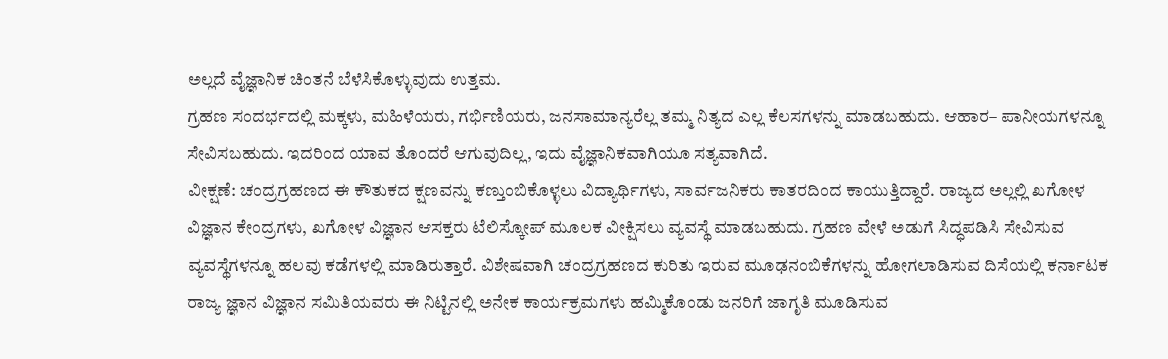ಅಲ್ಲದೆ ವೈಜ್ಞಾನಿಕ ಚಿಂತನೆ ಬೆಳೆಸಿಕೊಳ್ಳುವುದು ಉತ್ತಮ.
ಗ್ರಹಣ ಸಂದರ್ಭದಲ್ಲಿ ಮಕ್ಕಳು, ಮಹಿಳೆಯರು, ಗರ್ಭಿಣಿಯರು, ಜನಸಾಮಾನ್ಯರೆಲ್ಲ ತಮ್ಮ ನಿತ್ಯದ ಎಲ್ಲ ಕೆಲಸಗಳನ್ನು ಮಾಡಬಹುದು. ಆಹಾರ– ಪಾನೀಯಗಳನ್ನೂ ಸೇವಿಸಬಹುದು. ಇದರಿಂದ ಯಾವ ತೊಂದರೆ ಆಗುವುದಿಲ್ಲ, ಇದು ವೈಜ್ಞಾನಿಕವಾಗಿಯೂ ಸತ್ಯವಾಗಿದೆ.
ವೀಕ್ಷಣೆ: ಚಂದ್ರಗ್ರಹಣದ ಈ ಕೌತುಕದ ಕ್ಷಣವನ್ನು ಕಣ್ತುಂಬಿಕೊಳ್ಳಲು ವಿದ್ಯಾರ್ಥಿಗಳು, ಸಾರ್ವಜನಿಕರು ಕಾತರದಿಂದ ಕಾಯುತ್ತಿದ್ದಾರೆ. ರಾಜ್ಯದ ಅಲ್ಲಲ್ಲಿ ಖಗೋಳ ವಿಜ್ಞಾನ ಕೇಂದ್ರಗಳು, ಖಗೋಳ ವಿಜ್ಞಾನ ಆಸಕ್ತರು ಟೆಲಿಸ್ಕೋಪ್ ಮೂಲಕ ವೀಕ್ಷಿಸಲು ವ್ಯವಸ್ಥೆ ಮಾಡಬಹುದು. ಗ್ರಹಣ ವೇಳೆ ಅಡುಗೆ ಸಿದ್ಧಪಡಿಸಿ ಸೇವಿಸುವ ವ್ಯವಸ್ಥೆಗಳನ್ನೂ ಹಲವು ಕಡೆಗಳಲ್ಲಿ ಮಾಡಿರುತ್ತಾರೆ. ವಿಶೇಷವಾಗಿ ಚಂದ್ರಗ್ರಹಣದ ಕುರಿತು ಇರುವ ಮೂಢನಂಬಿಕೆಗಳನ್ನು ಹೋಗಲಾಡಿಸುವ ದಿಸೆಯಲ್ಲಿ ಕರ್ನಾಟಕ ರಾಜ್ಯ ಜ್ಞಾನ ವಿಜ್ಞಾನ ಸಮಿತಿಯವರು ಈ ನಿಟ್ಟಿನಲ್ಲಿ ಅನೇಕ ಕಾರ್ಯಕ್ರಮಗಳು ಹಮ್ಮಿಕೊಂಡು ಜನರಿಗೆ ಜಾಗೃತಿ ಮೂಡಿಸುವ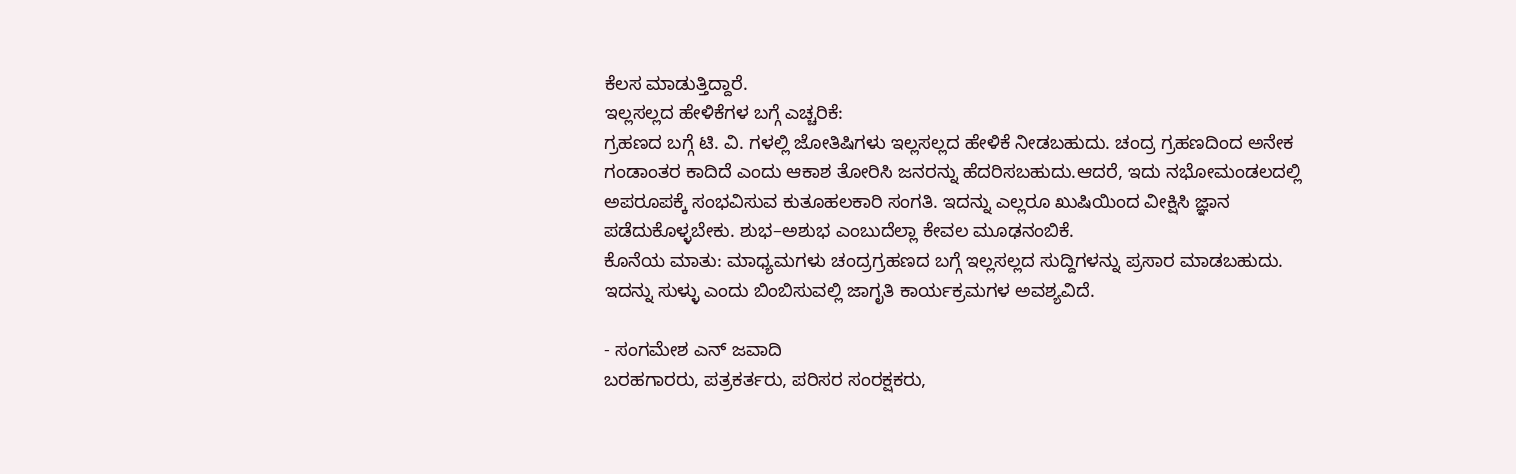ಕೆಲಸ ಮಾಡುತ್ತಿದ್ದಾರೆ.
ಇಲ್ಲಸಲ್ಲದ ಹೇಳಿಕೆಗಳ ಬಗ್ಗೆ ಎಚ್ಚರಿಕೆ:
ಗ್ರಹಣದ ಬಗ್ಗೆ ಟಿ. ವಿ. ಗಳಲ್ಲಿ ಜೋತಿಷಿಗಳು ಇಲ್ಲಸಲ್ಲದ ಹೇಳಿಕೆ ನೀಡಬಹುದು. ಚಂದ್ರ ಗ್ರಹಣದಿಂದ ಅನೇಕ ಗಂಡಾಂತರ ಕಾದಿದೆ ಎಂದು ಆಕಾಶ ತೋರಿಸಿ ಜನರನ್ನು ಹೆದರಿಸಬಹುದು.ಆದರೆ, ಇದು ನಭೋಮಂಡಲದಲ್ಲಿ ಅಪರೂಪಕ್ಕೆ ಸಂಭವಿಸುವ ಕುತೂಹಲಕಾರಿ ಸಂಗತಿ. ಇದನ್ನು ಎಲ್ಲರೂ ಖುಷಿಯಿಂದ ವೀಕ್ಷಿಸಿ ಜ್ಞಾನ ಪಡೆದುಕೊಳ್ಳಬೇಕು. ಶುಭ–ಅಶುಭ ಎಂಬುದೆಲ್ಲಾ ಕೇವಲ ಮೂಢನಂಬಿಕೆ.
ಕೊನೆಯ ಮಾತು: ಮಾಧ್ಯಮಗಳು ಚಂದ್ರಗ್ರಹಣದ ಬಗ್ಗೆ ಇಲ್ಲಸಲ್ಲದ ಸುದ್ದಿಗಳನ್ನು ಪ್ರಸಾರ ಮಾಡಬಹುದು. ಇದನ್ನು ಸುಳ್ಳು ಎಂದು ಬಿಂಬಿಸುವಲ್ಲಿ ಜಾಗೃತಿ ಕಾರ್ಯಕ್ರಮಗಳ ಅವಶ್ಯವಿದೆ.

- ಸಂಗಮೇಶ ಎನ್ ಜವಾದಿ
ಬರಹಗಾರರು, ಪತ್ರಕರ್ತರು, ಪರಿಸರ ಸಂರಕ್ಷಕರು,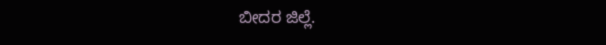ಬೀದರ ಜಿಲ್ಲೆ.